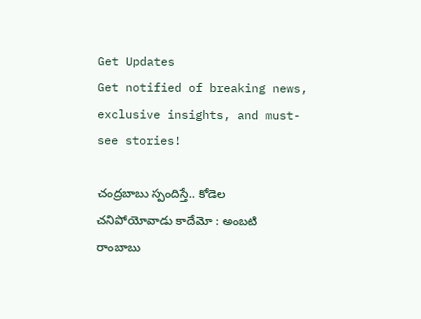Get Updates
Get notified of breaking news, exclusive insights, and must-see stories!

చంద్రబాబు స్పందిస్తే.. కోడెల చనిపోయోవాడు కాదేమో : అంబటి రాంబాబు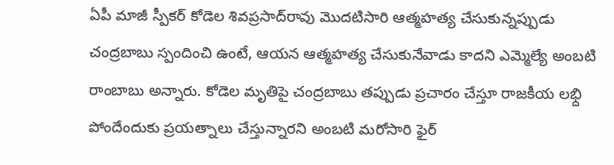ఏపీ మాజీ స్పీకర్ కోడెల శివప్రసాద్‌రావు మొదటిసారి ఆత్మహత్య చేసుకున్నప్పుడు చంద్రబాబు స్పందించి ఉంటే, ఆయన ఆత్మహత్య చేసుకునేవాడు కాదని ఎమ్మెల్యే అంబటి రాంబాబు అన్నారు. కోడెల మృతిపై చంద్రబాబు తప్పుడు ప్రచారం చేస్తూ రాజకీయ లభ్ది పోందేందుకు ప్రయత్నాలు చేస్తున్నారని అంబటి మరోసారి ఫైర్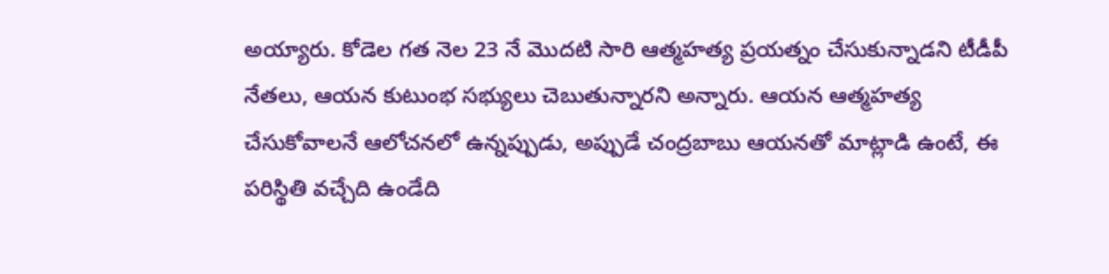అయ్యారు. కోడెల గత నెల 23 నే మొదటి సారి ఆత్మహత్య ప్రయత్నం చేసుకున్నాడని టీడీపీ నేతలు, ఆయన కుటుంభ సభ్యులు చెబుతున్నారని అన్నారు. ఆయన ఆత్మహత్య చేసుకోవాలనే ఆలోచనలో ఉన్నప్పుడు, అప్పుడే చంద్రబాబు ఆయనతో మాట్లాడి ఉంటే, ఈ పరిస్థితి వచ్చేది ఉండేది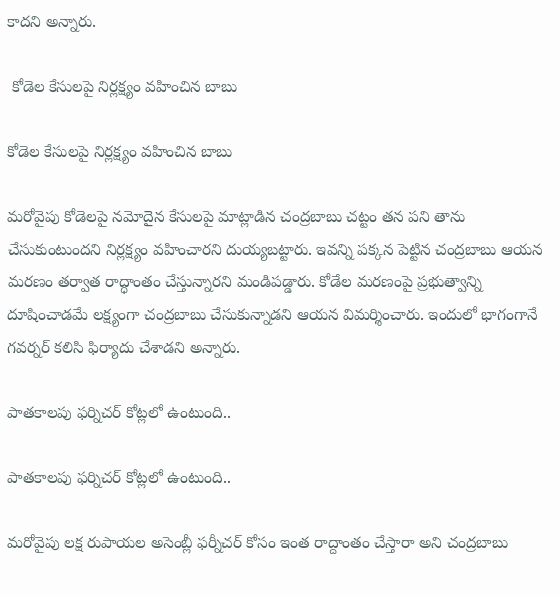కాదని అన్నారు.

 కోడెల కేసులపై నిర్లక్ష్యం వహించిన బాబు

కోడెల కేసులపై నిర్లక్ష్యం వహించిన బాబు

మరోవైపు కోడెలపై నమోదైన కేసులపై మాట్లాడిన చంద్రబాబు చట్టం తన పని తాను చేసుకుంటుందని నిర్లక్ష్యం వహించారని దుయ్యబట్టారు. ఇవన్ని పక్కన పెట్టిన చంద్రబాబు ఆయన మరణం తర్వాత రాద్ధాంతం చేస్తున్నారని మండిపడ్డారు. కోడేల మరణంపై ప్రభుత్వాన్ని దూషించాడమే లక్ష్యంగా చంద్రబాబు చేసుకున్నాడని ఆయన విమర్శించారు. ఇందులో భాగంగానే గవర్నర్ కలిసి ఫిర్యాదు చేశాడని అన్నారు.

పాతకాలపు ఫర్నిచర్ కోట్లలో ఉంటుంది..

పాతకాలపు ఫర్నిచర్ కోట్లలో ఉంటుంది..

మరోవైపు లక్ష రుపాయల అసెంబ్లీ ఫర్నీచర్ కోసం ఇంత రాద్దాంతం చేస్తారా అని చంద్రబాబు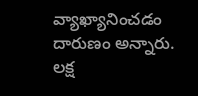వ్యాఖ్యానించడం దారుణం అన్నారు. లక్ష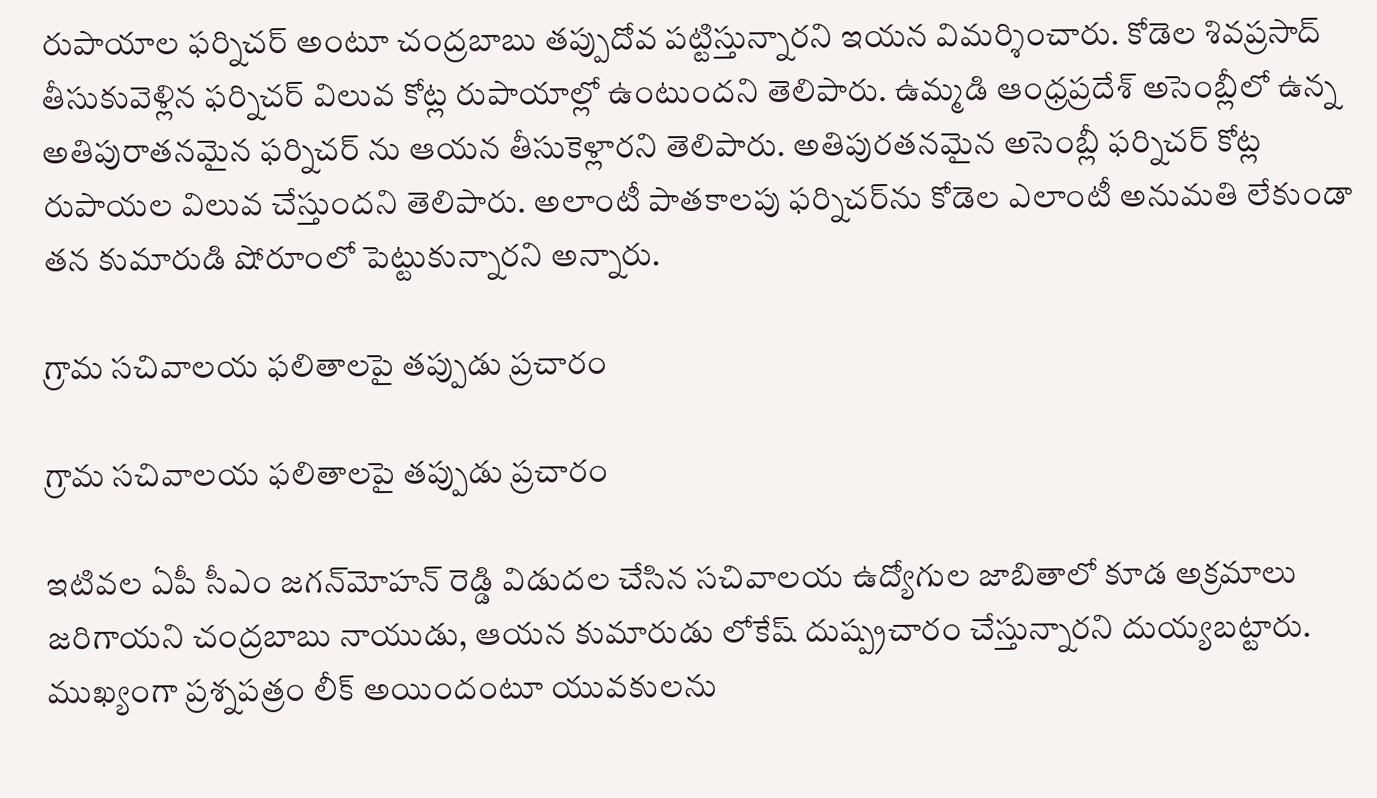రుపాయాల ఫర్నిచర్ అంటూ చంద్రబాబు తప్పుదోవ పట్టిస్తున్నారని ఇయన విమర్శించారు. కోడెల శివప్రసాద్ తీసుకువెళ్లిన ఫర్నిచర్ విలువ కోట్ల రుపాయాల్లో ఉంటుందని తెలిపారు. ఉమ్మడి ఆంధ్రప్రదేశ్ అసెంబ్లీలో ఉన్న అతిపురాతనమైన ఫర్నిచర్ ను ఆయన తీసుకెళ్లారని తెలిపారు. అతిపురతనమైన అసెంబ్లీ ఫర్నిచర్ కోట్ల రుపాయల విలువ చేస్తుందని తెలిపారు. అలాంటీ పాతకాలపు ఫర్నిచర్‌ను కోడెల ఎలాంటీ అనుమతి లేకుండా తన కుమారుడి షోరూంలో పెట్టుకున్నారని అన్నారు.

గ్రామ సచివాలయ ఫలితాలపై తప్పుడు ప్రచారం

గ్రామ సచివాలయ ఫలితాలపై తప్పుడు ప్రచారం

ఇటివల ఏపీ సీఎం జగన్‌మోహన్ రెడ్డి విడుదల చేసిన సచివాలయ ఉద్యోగుల జాబితాలో కూడ అక్రమాలు జరిగాయని చంద్రబాబు నాయుడు, ఆయన కుమారుడు లోకేష్ దుష్ప్రచారం చేస్తున్నారని దుయ్యబట్టారు. ముఖ్యంగా ప్రశ్నపత్రం లీక్ అయిందంటూ యువకులను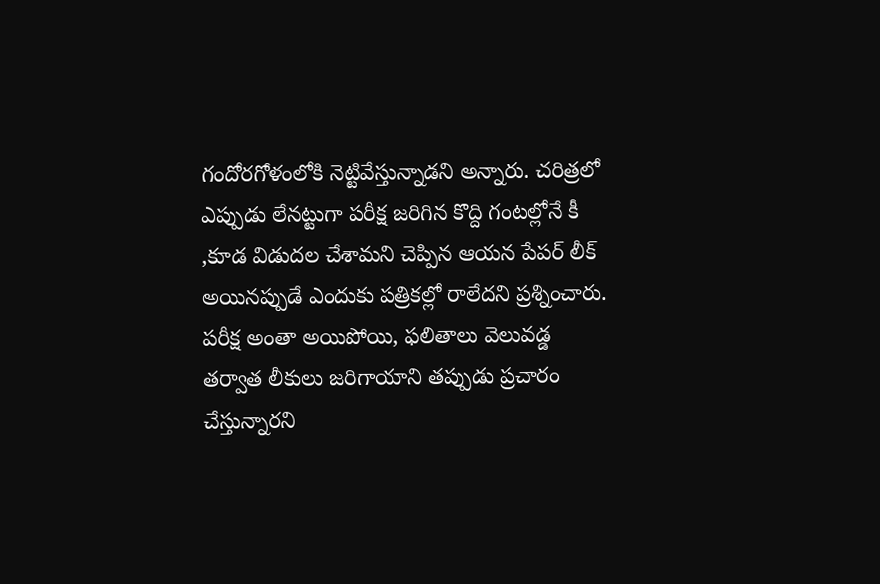గందోరగోళంలోకి నెట్టివేస్తున్నాడని అన్నారు. చరిత్రలో ఎప్పుడు లేనట్టుగా పరీక్ష జరిగిన కొద్ది గంటల్లోనే కీ ,కూడ విడుదల చేశామని చెప్పిన ఆయన పేపర్ లీక్ అయినప్పుడే ఎందుకు పత్రికల్లో రాలేదని ప్రశ్నించారు. పరీక్ష అంతా అయిపోయి, ఫలితాలు వెలువడ్డ తర్వాత లీకులు జరిగాయాని తప్పుడు ప్రచారం చేస్తున్నారని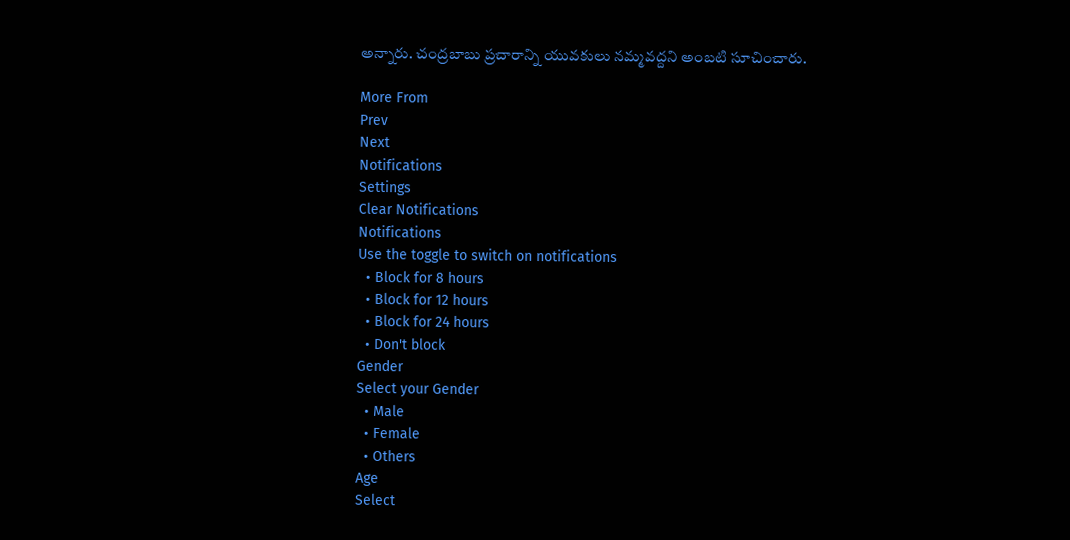అన్నారు. చంద్రబాబు ప్రచారాన్ని యువకులు నమ్మవద్దని అంబటి సూచించారు.

More From
Prev
Next
Notifications
Settings
Clear Notifications
Notifications
Use the toggle to switch on notifications
  • Block for 8 hours
  • Block for 12 hours
  • Block for 24 hours
  • Don't block
Gender
Select your Gender
  • Male
  • Female
  • Others
Age
Select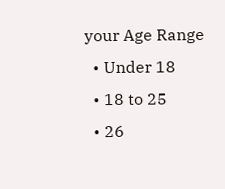your Age Range
  • Under 18
  • 18 to 25
  • 26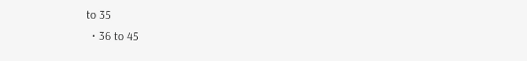to 35
  • 36 to 45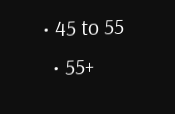• 45 to 55
  • 55+